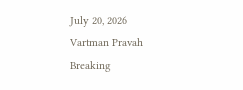July 20, 2026
Vartman Pravah
Breaking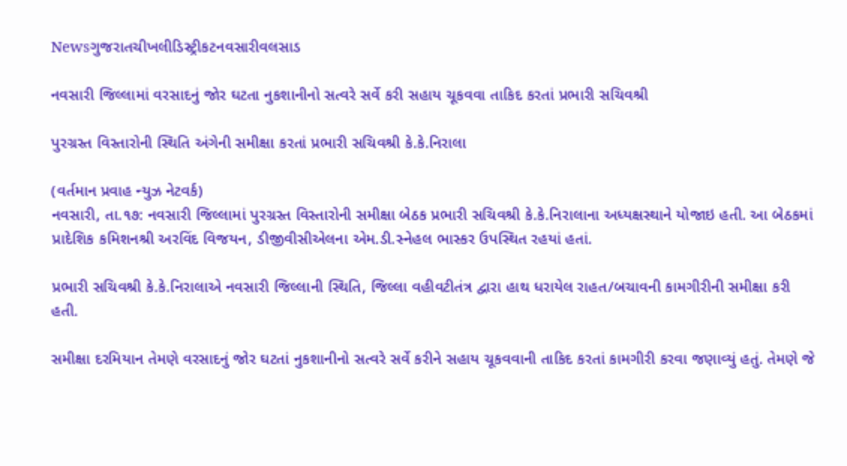Newsગુજરાતચીખલીડિસ્ટ્રીકટનવસારીવલસાડ

નવસારી જિલ્લામાં વરસાદનું જોર ઘટતા નુકશાનીનો સત્વરે સર્વે કરી સહાય ચૂકવવા તાકિદ કરતાં પ્રભારી સચિવશ્રી

પુરગ્રસ્ત વિસ્તારોની સ્થિતિ અંગેની સમીક્ષા કરતાં પ્રભારી સચિવશ્રી કે.કે.નિરાલા

(વર્તમાન પ્રવાહ ન્યુઝ નેટવર્ક)
નવસારી, તા.૧૭: નવસારી જિલ્લામાં પુરગ્રસ્ત વિસ્તારોની સમીક્ષા બેઠક પ્રભારી સચિવશ્રી કે.કે.નિરાલાના અધ્યક્ષસ્થાને યોજાઇ હતી. આ બેઠકમાં પ્રાદેશિક કમિશનશ્રી અરવિંદ વિજયન, ડીજીવીસીએલના એમ.ડી.સ્નેહલ ભાસ્કર ઉપસ્થિત રહયાં હતાં.

પ્રભારી સચિવશ્રી કે.કે.નિરાલાએ નવસારી જિલ્લાની સ્થિતિ, જિલ્લા વહીવટીતંત્ર દ્વારા હાથ ધરાયેલ રાહત/બચાવની કામગીરીની સમીક્ષા કરી હતી.

સમીક્ષા દરમિયાન તેમણે વરસાદનું જોર ઘટતાં નુકશાનીનો સત્વરે સર્વે કરીને સહાય ચૂકવવાની તાકિદ કરતાં કામગીરી કરવા જણાવ્યું હતું. તેમણે જે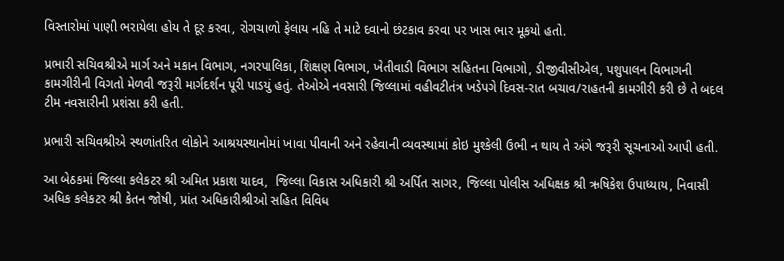વિસ્તારોમાં પાણી ભરાયેલા હોય તે દૂર કરવા, રોગચાળો ફેલાય નહિ તે માટે દવાનો છંટકાવ કરવા પર ખાસ ભાર મૂકયો હતો.

પ્રભારી સચિવશ્રીએ માર્ગ અને મકાન વિભાગ, નગરપાલિકા, શિક્ષણ વિભાગ, ખેતીવાડી વિભાગ સહિતના વિભાગો, ડીજીવીસીએલ, પશુપાલન વિભાગની કામગીરીની વિગતો મેળવી જરૂરી માર્ગદર્શન પૂરી પાડયું હતું. તેઓએ નવસારી જિલ્લામાં વહીવટીતંત્ર ખડેપગે દિવસ-રાત બચાવ/રાહતની કામગીરી કરી છે તે બદલ ટીમ નવસારીની પ્રશંસા કરી હતી.

પ્રભારી સચિવશ્રીએ સ્થળાંતરિત લોકોને આશ્રયસ્થાનોમાં ખાવા પીવાની અને રહેવાની વ્યવસ્થામાં કોઇ મુશ્કેલી ઉભી ન થાય તે અંગે જરૂરી સૂચનાઓ આપી હતી.

આ બેઠકમાં જિલ્લા કલેકટર શ્રી અમિત પ્રકાશ યાદવ,  જિલ્લા વિકાસ અધિકારી શ્રી અર્પિત સાગર, જિલ્લા પોલીસ અધિક્ષક શ્રી ઋષિકેશ ઉપાધ્યાય, નિવાસી અધિક કલેકટર શ્રી કેતન જોષી, પ્રાંત અધિકારીશ્રીઓ સહિત વિવિધ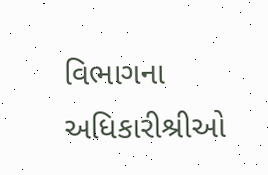વિભાગના અધિકારીશ્રીઓ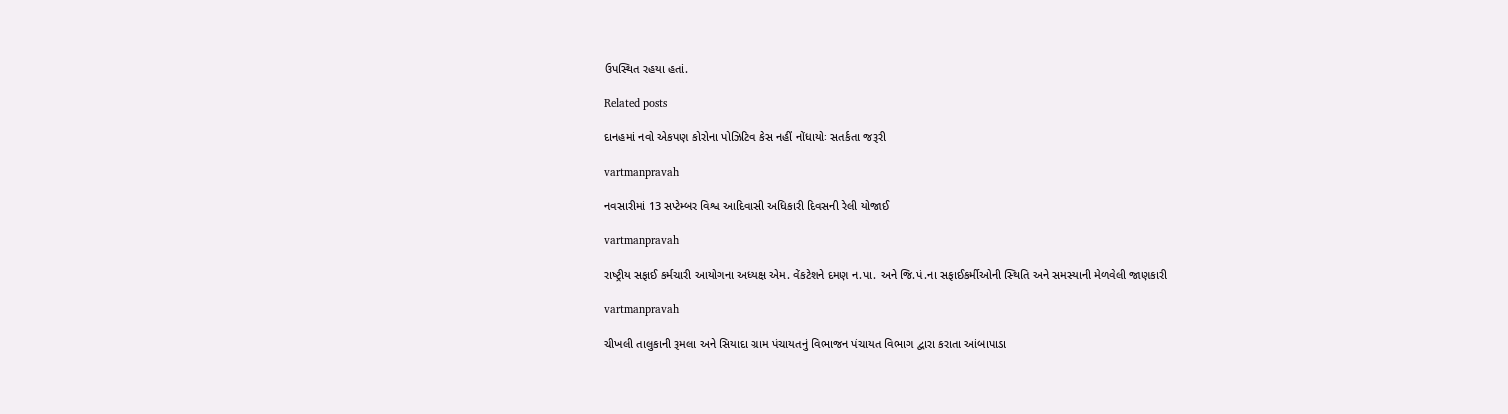ઉપસ્થિત રહયા હતાં.

Related posts

દાનહમાં નવો એકપણ કોરોના પોઝિટિવ કેસ નહીં નોંધાયોઃ સતર્કતા જરૂરી

vartmanpravah

નવસારીમાં 13 સપ્‍ટેમ્‍બર વિશ્વ આદિવાસી અધિકારી દિવસની રેલી યોજાઈ

vartmanpravah

રાષ્‍ટ્રીય સફાઈ કર્મચારી આયોગના અધ્‍યક્ષ એમ. વેંકટેશને દમણ ન.પા. અને જિ.પં.ના સફાઈકર્મીઓની સ્‍થિતિ અને સમસ્‍યાની મેળવેલી જાણકારી

vartmanpravah

ચીખલી તાલુકાની રૂમલા અને સિયાદા ગ્રામ પંચાયતનું વિભાજન પંચાયત વિભાગ દ્વારા કરાતા આંબાપાડા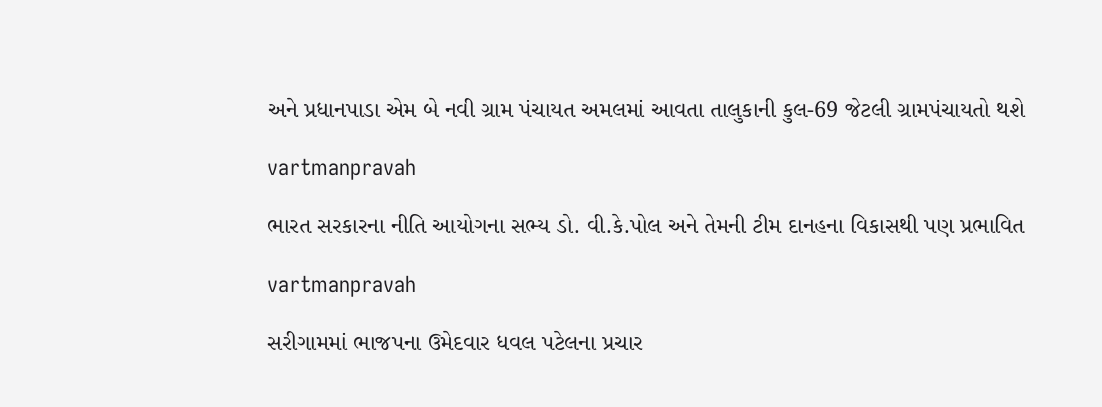અને પ્રધાનપાડા એમ બે નવી ગ્રામ પંચાયત અમલમાં આવતા તાલુકાની કુલ-69 જેટલી ગ્રામપંચાયતો થશે

vartmanpravah

ભારત સરકારના નીતિ આયોગના સભ્‍ય ડો. વી.કે.પોલ અને તેમની ટીમ દાનહના વિકાસથી પણ પ્રભાવિત

vartmanpravah

સરીગામમાં ભાજપના ઉમેદવાર ધવલ પટેલના પ્રચાર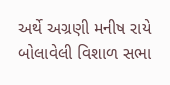અર્થે અગ્રણી મનીષ રાયે બોલાવેલી વિશાળ સભા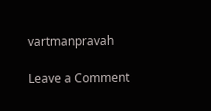vartmanpravah

Leave a Comment